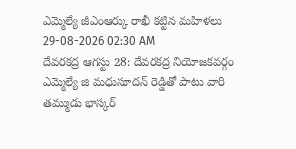ఎమ్మెల్యే జీఎంఆర్కు రాఖీ కట్టిన మహిళలు
29-08-2026 02:30 AM
దేవరకద్ర ఆగస్టు 28: దేవరకద్ర నియోజకవర్గం ఎమ్మెల్యే జి మధుసూదన్ రెడ్డితో పాటు వారి తమ్ముడు భాస్కర్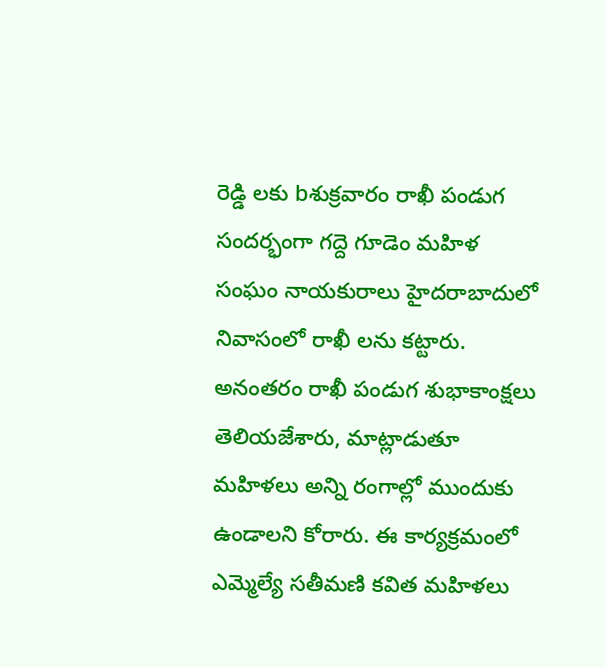రెడ్డి లకు bశుక్రవారం రాఖీ పండుగ సందర్భంగా గద్దె గూడెం మహిళ సంఘం నాయకురాలు హైదరాబాదులో నివాసంలో రాఖీ లను కట్టారు. అనంతరం రాఖీ పండుగ శుభాకాంక్షలు తెలియజేశారు, మాట్లాడుతూ మహిళలు అన్ని రంగాల్లో ముందుకు ఉండాలని కోరారు. ఈ కార్యక్రమంలో ఎమ్మెల్యే సతీమణి కవిత మహిళలు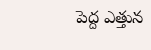పెద్ద ఎత్తున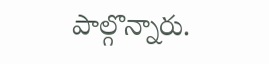పాల్గొన్నారు.